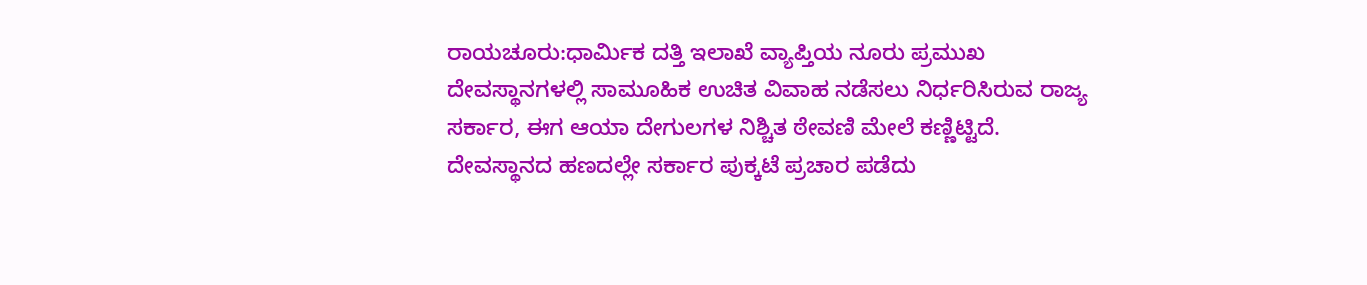ರಾಯಚೂರು:ಧಾರ್ವಿುಕ ದತ್ತಿ ಇಲಾಖೆ ವ್ಯಾಪ್ತಿಯ ನೂರು ಪ್ರಮುಖ ದೇವಸ್ಥಾನಗಳಲ್ಲಿ ಸಾಮೂಹಿಕ ಉಚಿತ ವಿವಾಹ ನಡೆಸಲು ನಿರ್ಧರಿಸಿರುವ ರಾಜ್ಯ ಸರ್ಕಾರ, ಈಗ ಆಯಾ ದೇಗುಲಗಳ ನಿಶ್ಚಿತ ಠೇವಣಿ ಮೇಲೆ ಕಣ್ಣಿಟ್ಟಿದೆ. ದೇವಸ್ಥಾನದ ಹಣದಲ್ಲೇ ಸರ್ಕಾರ ಪುಕ್ಕಟೆ ಪ್ರಚಾರ ಪಡೆದು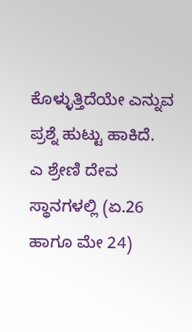ಕೊಳ್ಳುತ್ತಿದೆಯೇ ಎನ್ನುವ ಪ್ರಶ್ನೆ ಹುಟ್ಟು ಹಾಕಿದೆ.
ಎ ಶ್ರೇಣಿ ದೇವ ಸ್ಥಾನಗಳಲ್ಲಿ (ಏ.26 ಹಾಗೂ ಮೇ 24)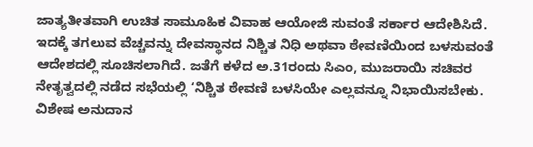ಜಾತ್ಯತೀತವಾಗಿ ಉಚಿತ ಸಾಮೂಹಿಕ ವಿವಾಹ ಆಯೋಜಿ ಸುವಂತೆ ಸರ್ಕಾರ ಆದೇಶಿಸಿದೆ. ಇದಕ್ಕೆ ತಗಲುವ ವೆಚ್ಚವನ್ನು ದೇವಸ್ಥಾನದ ನಿಶ್ಚಿತ ನಿಧಿ ಅಥವಾ ಠೇವಣಿಯಿಂದ ಬಳಸುವಂತೆ ಆದೇಶದಲ್ಲಿ ಸೂಚಿಸಲಾಗಿದೆ. ಜತೆಗೆ ಕಳೆದ ಅ.31ರಂದು ಸಿಎಂ, ಮುಜರಾಯಿ ಸಚಿವರ ನೇತೃತ್ವದಲ್ಲಿ ನಡೆದ ಸಭೆಯಲ್ಲಿ ‘ನಿಶ್ಚಿತ ಠೇವಣಿ ಬಳಸಿಯೇ ಎಲ್ಲವನ್ನೂ ನಿಭಾಯಿಸಬೇಕು. ವಿಶೇಷ ಅನುದಾನ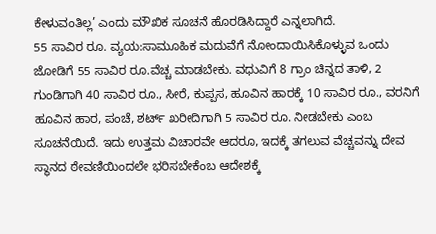ಕೇಳುವಂತಿಲ್ಲ’ ಎಂದು ಮೌಖಿಕ ಸೂಚನೆ ಹೊರಡಿಸಿದ್ದಾರೆ ಎನ್ನಲಾಗಿದೆ.
55 ಸಾವಿರ ರೂ. ವ್ಯಯ:ಸಾಮೂಹಿಕ ಮದುವೆಗೆ ನೋಂದಾಯಿಸಿಕೊಳ್ಳುವ ಒಂದು ಜೋಡಿಗೆ 55 ಸಾವಿರ ರೂ.ವೆಚ್ಚ ಮಾಡಬೇಕು. ವಧುವಿಗೆ 8 ಗ್ರಾಂ ಚಿನ್ನದ ತಾಳಿ, 2 ಗುಂಡಿಗಾಗಿ 40 ಸಾವಿರ ರೂ., ಸೀರೆ, ಕುಪ್ಪಸ, ಹೂವಿನ ಹಾರಕ್ಕೆ 10 ಸಾವಿರ ರೂ., ವರನಿಗೆ ಹೂವಿನ ಹಾರ, ಪಂಚೆ, ಶರ್ಟ್ ಖರೀದಿಗಾಗಿ 5 ಸಾವಿರ ರೂ. ನೀಡಬೇಕು ಎಂಬ ಸೂಚನೆಯಿದೆ. ಇದು ಉತ್ತಮ ವಿಚಾರವೇ ಆದರೂ, ಇದಕ್ಕೆ ತಗಲುವ ವೆಚ್ಚವನ್ನು ದೇವ ಸ್ಥಾನದ ಠೇವಣಿಯಿಂದಲೇ ಭರಿಸಬೇಕೆಂಬ ಆದೇಶಕ್ಕೆ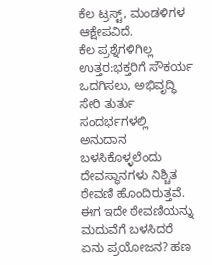ಕೆಲ ಟ್ರಸ್ಟ್, ಮಂಡಳಿಗಳ ಆಕ್ಷೇಪವಿದೆ.
ಕೆಲ ಪ್ರಶ್ನೆಗಳಿಗಿಲ್ಲ ಉತ್ತರ:ಭಕ್ತರಿಗೆ ಸೌಕರ್ಯ ಒದಗಿಸಲು, ಅಭಿವೃದ್ಧಿ ಸೇರಿ ತುರ್ತು ಸಂದರ್ಭಗಳಲ್ಲಿ ಅನುದಾನ ಬಳಸಿಕೊಳ್ಳಲೆಂದು ದೇವಸ್ಥಾನಗಳು ನಿಶ್ಚಿತ ಠೇವಣಿ ಹೊಂದಿರುತ್ತವೆ. ಈಗ ಇದೇ ಠೇವಣಿಯನ್ನು ಮದುವೆಗೆ ಬಳಸಿದರೆ ಏನು ಪ್ರಯೋಜನ? ಹಣ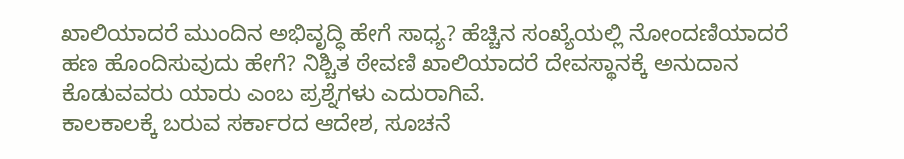ಖಾಲಿಯಾದರೆ ಮುಂದಿನ ಅಭಿವೃದ್ಧಿ ಹೇಗೆ ಸಾಧ್ಯ? ಹೆಚ್ಚಿನ ಸಂಖ್ಯೆಯಲ್ಲಿ ನೋಂದಣಿಯಾದರೆ ಹಣ ಹೊಂದಿಸುವುದು ಹೇಗೆ? ನಿಶ್ಚಿತ ಠೇವಣಿ ಖಾಲಿಯಾದರೆ ದೇವಸ್ಥಾನಕ್ಕೆ ಅನುದಾನ ಕೊಡುವವರು ಯಾರು ಎಂಬ ಪ್ರಶ್ನೆಗಳು ಎದುರಾಗಿವೆ.
ಕಾಲಕಾಲಕ್ಕೆ ಬರುವ ಸರ್ಕಾರದ ಆದೇಶ, ಸೂಚನೆ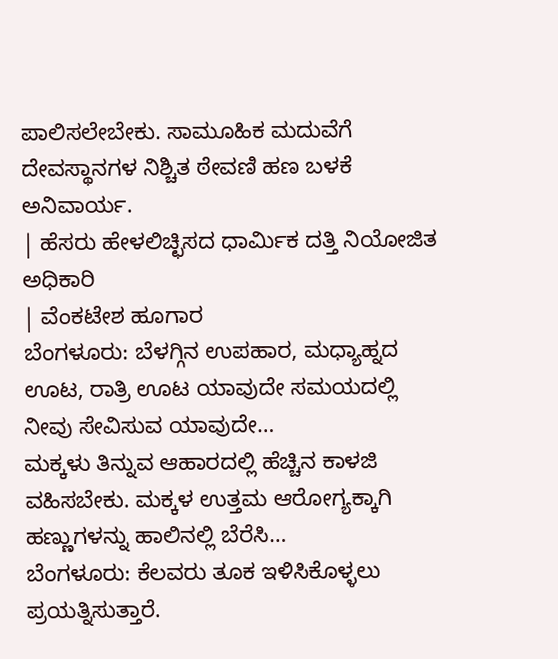ಪಾಲಿಸಲೇಬೇಕು. ಸಾಮೂಹಿಕ ಮದುವೆಗೆ ದೇವಸ್ಥಾನಗಳ ನಿಶ್ಚಿತ ಠೇವಣಿ ಹಣ ಬಳಕೆ ಅನಿವಾರ್ಯ.
| ಹೆಸರು ಹೇಳಲಿಚ್ಛಿಸದ ಧಾರ್ವಿುಕ ದತ್ತಿ ನಿಯೋಜಿತ ಅಧಿಕಾರಿ
| ವೆಂಕಟೇಶ ಹೂಗಾರ
ಬೆಂಗಳೂರು: ಬೆಳಗ್ಗಿನ ಉಪಹಾರ, ಮಧ್ಯಾಹ್ನದ ಊಟ, ರಾತ್ರಿ ಊಟ ಯಾವುದೇ ಸಮಯದಲ್ಲಿ ನೀವು ಸೇವಿಸುವ ಯಾವುದೇ…
ಮಕ್ಕಳು ತಿನ್ನುವ ಆಹಾರದಲ್ಲಿ ಹೆಚ್ಚಿನ ಕಾಳಜಿ ವಹಿಸಬೇಕು. ಮಕ್ಕಳ ಉತ್ತಮ ಆರೋಗ್ಯಕ್ಕಾಗಿ ಹಣ್ಣುಗಳನ್ನು ಹಾಲಿನಲ್ಲಿ ಬೆರೆಸಿ…
ಬೆಂಗಳೂರು: ಕೆಲವರು ತೂಕ ಇಳಿಸಿಕೊಳ್ಳಲು ಪ್ರಯತ್ನಿಸುತ್ತಾರೆ.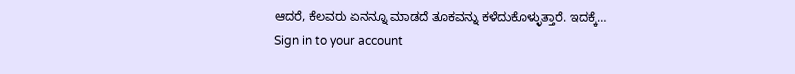ಆದರೆ, ಕೆಲವರು ಏನನ್ನೂ ಮಾಡದೆ ತೂಕವನ್ನು ಕಳೆದುಕೊಳ್ಳುತ್ತಾರೆ. ಇದಕ್ಕೆ…
Sign in to your account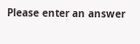Please enter an answer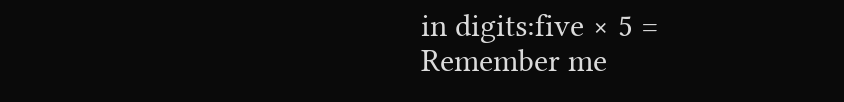in digits:five × 5 =
Remember me